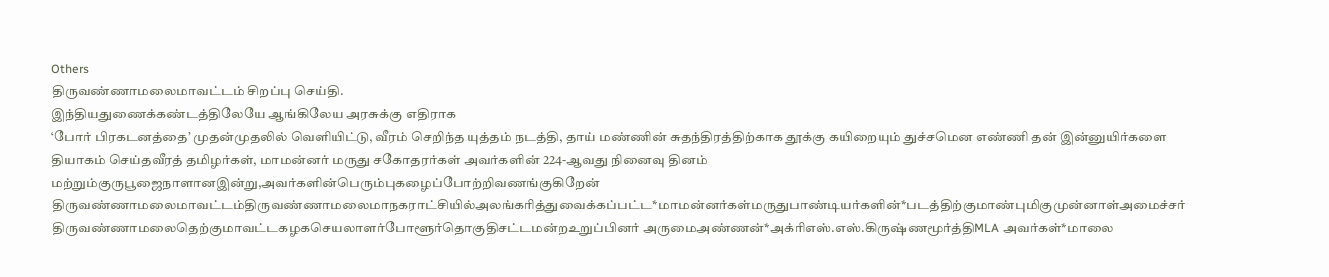Others
திருவண்ணாமலைமாவட்டம் சிறப்பு செய்தி.
இந்தியதுணைக்கண்டத்திலேயே ஆங்கிலேய அரசுக்கு எதிராக
‘போர் பிரகடனத்தை’ முதன்முதலில் வெளியிட்டு, வீரம் செறிந்த யுத்தம் நடத்தி, தாய் மண்ணின் சுதந்திரத்திற்காக தூக்கு கயிறையும் துச்சமென எண்ணி தன் இன்னுயிர்களை தியாகம் செய்தவீரத் தமிழர்கள், மாமன்னர் மருது சகோதரர்கள் அவர்களின் 224-ஆவது நினைவு தினம் மற்றும்குருபூஜைநாளானஇன்று,அவர்களின்பெரும்புகழைப்போற்றிவணங்குகிறேன் திருவண்ணாமலைமாவட்டம்திருவண்ணாமலைமாநகராட்சியில்அலங்கரித்துவைக்கப்பட்ட*மாமன்னர்கள்மருதுபாண்டியர்களின்*படத்திற்குமாண்புமிகுமுன்னாள்அமைச்சர் திருவண்ணாமலைதெற்குமாவட்டகழகசெயலாளர்போளூர்தொகுதிசட்டமன்றஉறுப்பினர் அருமைஅண்ணன்*அக்ரிஎஸ்.எஸ்.கிருஷ்ணமூர்த்திMLA அவர்கள்*மாலை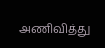அணிவித்து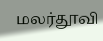மலர்தூவி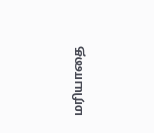மரியாதை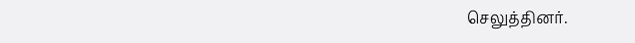செலுத்தினர்.